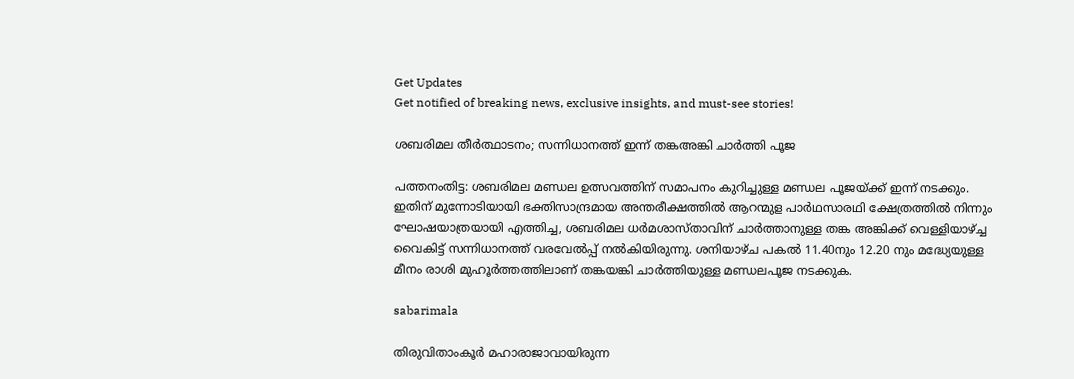Get Updates
Get notified of breaking news, exclusive insights, and must-see stories!

ശബരിമല തീര്‍ത്ഥാടനം; സന്നിധാനത്ത് ഇന്ന് തങ്കഅങ്കി ചാര്‍ത്തി പൂജ

പത്തനംതിട്ട: ശബരിമല മണ്ഡല ഉത്സവത്തിന് സമാപനം കുറിച്ചുള്ള മണ്ഡല പൂജയ്ക്ക് ഇന്ന് നടക്കും. ഇതിന് മുന്നോടിയായി ഭക്തിസാന്ദ്രമായ അന്തരീക്ഷത്തില്‍ ആറന്മുള പാര്‍ഥസാരഥി ക്ഷേത്രത്തില്‍ നിന്നും ഘോഷയാത്രയായി എത്തിച്ച, ശബരിമല ധര്‍മശാസ്താവിന് ചാര്‍ത്താനുള്ള തങ്ക അങ്കിക്ക് വെള്ളിയാഴ്ച്ച വൈകിട്ട് സന്നിധാനത്ത് വരവേല്‍പ്പ് നല്‍കിയിരുന്നു. ശനിയാഴ്ച പകല്‍ 11.40നും 12.20 നും മദ്ധ്യേയുള്ള മീനം രാശി മുഹൂര്‍ത്തത്തിലാണ് തങ്കയങ്കി ചാര്‍ത്തിയുള്ള മണ്ഡലപൂജ നടക്കുക.

sabarimala

തിരുവിതാംകൂര്‍ മഹാരാജാവായിരുന്ന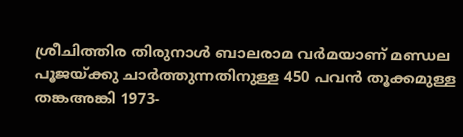ശ്രീചിത്തിര തിരുനാള്‍ ബാലരാമ വര്‍മയാണ് മണ്ഡല പൂജയ്ക്കു ചാര്‍ത്തുന്നതിനുള്ള 450 പവന്‍ തൂക്കമുള്ള തങ്കഅങ്കി 1973-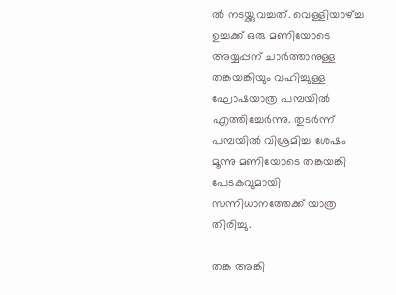ല്‍ നടയ്ക്കുവച്ചത്. വെള്ളിയാഴ്ച്ച ഉച്ചക്ക് ഒരു മണിയോടെ അയ്യപ്പന് ചാര്‍ത്താനുള്ള തങ്കയങ്കിയും വഹിച്ചുള്ള ഘോഷയാത്ര പമ്പയില്‍ എത്തിച്ചേര്‍ന്നു. തുടര്‍ന്ന് പമ്പയില്‍ വിശ്രമിച്ച ശേഷം മൂന്നു മണിയോടെ തങ്കയങ്കി പേടകവുമായി സന്നിധാനത്തേക്ക് യാത്ര തിരിച്ചു.

തങ്ക അങ്കി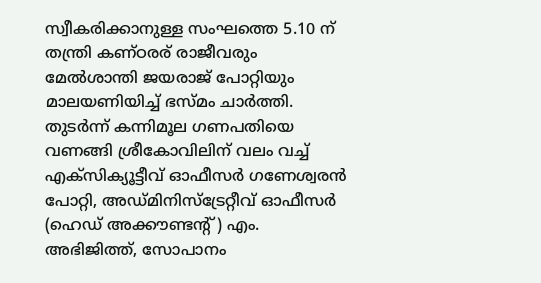സ്വീകരിക്കാനുള്ള സംഘത്തെ 5.10 ന് തന്ത്രി കണ്ഠരര് രാജീവരും മേല്‍ശാന്തി ജയരാജ് പോറ്റിയും മാലയണിയിച്ച് ഭസ്മം ചാര്‍ത്തി. തുടര്‍ന്ന് കന്നിമൂല ഗണപതിയെ വണങ്ങി ശ്രീകോവിലിന് വലം വച്ച് എക്‌സിക്യൂട്ടീവ് ഓഫീസര്‍ ഗണേശ്വരന്‍ പോറ്റി, അഡ്മിനിസ്‌ട്രേറ്റീവ് ഓഫീസര്‍ (ഹെഡ് അക്കൗണ്ടന്റ്) എം. അഭിജിത്ത്, സോപാനം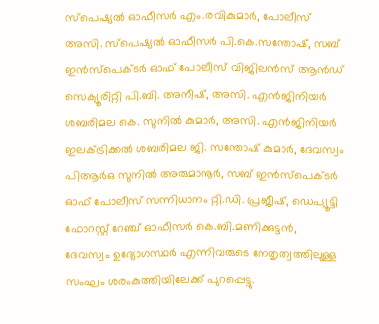സ്പെഷ്യല്‍ ഓഫീസര്‍ എം.രവികുമാര്‍, പോലീസ് അസി. സ്പെഷ്യല്‍ ഓഫീസര്‍ പി.കെ.സന്തോഷ്, സബ് ഇന്‍സ്പെക്ടര്‍ ഓഫ് പോലീസ് വിജിലന്‍സ് ആന്‍ഡ് സെക്യൂരിറ്റി പി.ബി. അനീഷ്, അസി. എന്‍ജിനിയര്‍ ശബരിമല കെ. സുനില്‍ കുമാര്‍, അസി. എന്‍ജിനിയര്‍ ഇലക്ട്രിക്കല്‍ ശബരിമല ജി. സന്തോഷ് കുമാര്‍, ദേവസ്വം പിആര്‍ഒ സുനില്‍ അരുമാനൂര്‍, സബ് ഇന്‍സ്പെക്ടര്‍ ഓഫ് പോലീസ് സന്നിധാനം റ്റി.ഡി. പ്രജീഷ്, ഡെപ്യൂട്ടി ഫോറസ്റ്റ് റേഞ്ച് ഓഫീസര്‍ കെ.ബി.മണിക്കുട്ടന്‍, ദേവസ്വം ഉദ്യോഗസ്ഥര്‍ എന്നിവരുടെ നേതൃത്വത്തിലുള്ള സംഘം ശരംകുത്തിയിലേക്ക് പുറപ്പെട്ടു.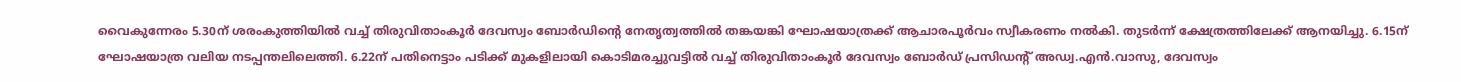വൈകുന്നേരം 5.30ന് ശരംകുത്തിയില്‍ വച്ച് തിരുവിതാംകൂര്‍ ദേവസ്വം ബോര്‍ഡിന്റെ നേതൃത്വത്തില്‍ തങ്കയങ്കി ഘോഷയാത്രക്ക് ആചാരപൂര്‍വം സ്വീകരണം നല്‍കി. തുടര്‍ന്ന് ക്ഷേത്രത്തിലേക്ക് ആനയിച്ചു. 6.15ന് ഘോഷയാത്ര വലിയ നടപ്പന്തലിലെത്തി. 6.22ന് പതിനെട്ടാം പടിക്ക് മുകളിലായി കൊടിമരച്ചുവട്ടില്‍ വച്ച് തിരുവിതാംകൂര്‍ ദേവസ്വം ബോര്‍ഡ് പ്രസിഡന്റ് അഡ്വ.എന്‍.വാസു, ദേവസ്വം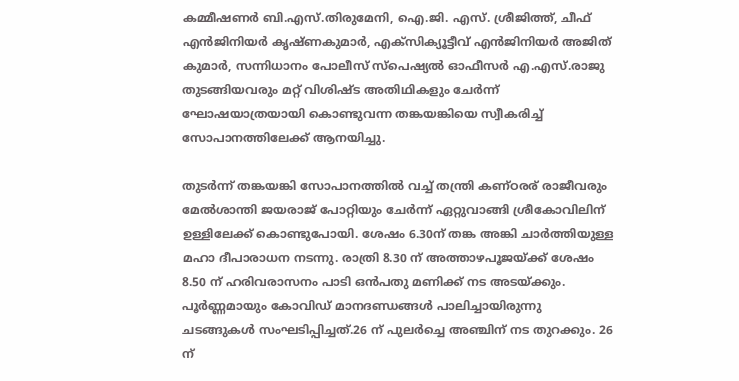കമ്മീഷണര്‍ ബി.എസ്.തിരുമേനി, ഐ.ജി. എസ്. ശ്രീജിത്ത്, ചീഫ് എന്‍ജിനിയര്‍ കൃഷ്ണകുമാര്‍, എക്സിക്യൂട്ടീവ് എന്‍ജിനിയര്‍ അജിത് കുമാര്‍, സന്നിധാനം പോലീസ് സ്പെഷ്യല്‍ ഓഫീസര്‍ എ.എസ്.രാജു തുടങ്ങിയവരും മറ്റ് വിശിഷ്ട അതിഥികളും ചേര്‍ന്ന് ഘോഷയാത്രയായി കൊണ്ടുവന്ന തങ്കയങ്കിയെ സ്വീകരിച്ച് സോപാനത്തിലേക്ക് ആനയിച്ചു.

തുടര്‍ന്ന് തങ്കയങ്കി സോപാനത്തില്‍ വച്ച് തന്ത്രി കണ്ഠരര് രാജീവരും മേല്‍ശാന്തി ജയരാജ് പോറ്റിയും ചേര്‍ന്ന് ഏറ്റുവാങ്ങി ശ്രീകോവിലിന് ഉള്ളിലേക്ക് കൊണ്ടുപോയി. ശേഷം 6.30ന് തങ്ക അങ്കി ചാര്‍ത്തിയുള്ള മഹാ ദീപാരാധന നടന്നു. രാത്രി 8.30 ന് അത്താഴപൂജയ്ക്ക് ശേഷം 8.50 ന് ഹരിവരാസനം പാടി ഒന്‍പതു മണിക്ക് നട അടയ്ക്കും. പൂര്‍ണ്ണമായും കോവിഡ് മാനദണ്ഡങ്ങള്‍ പാലിച്ചായിരുന്നു ചടങ്ങുകള്‍ സംഘടിപ്പിച്ചത്.26 ന് പുലര്‍ച്ചെ അഞ്ചിന് നട തുറക്കും. 26 ന്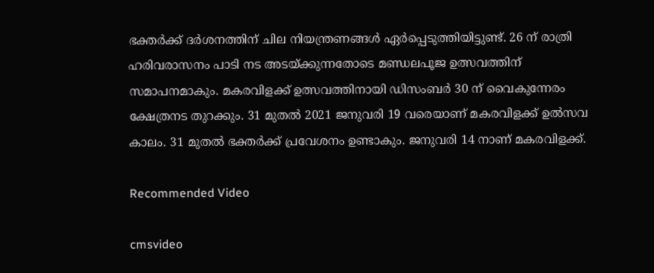ഭക്തര്‍ക്ക് ദര്‍ശനത്തിന് ചില നിയന്ത്രണങ്ങള്‍ ഏര്‍പ്പെടുത്തിയിട്ടുണ്ട്. 26 ന് രാത്രി ഹരിവരാസനം പാടി നട അടയ്ക്കുന്നതോടെ മണ്ഡലപൂജ ഉത്സവത്തിന് സമാപനമാകും. മകരവിളക്ക് ഉത്സവത്തിനായി ഡിസംബര്‍ 30 ന് വൈകുന്നേരം ക്ഷേത്രനട തുറക്കും. 31 മുതല്‍ 2021 ജനുവരി 19 വരെയാണ് മകരവിളക്ക് ഉല്‍സവ കാലം. 31 മുതല്‍ ഭക്തര്‍ക്ക് പ്രവേശനം ഉണ്ടാകും. ജനുവരി 14 നാണ് മകരവിളക്ക്.

Recommended Video

cmsvideo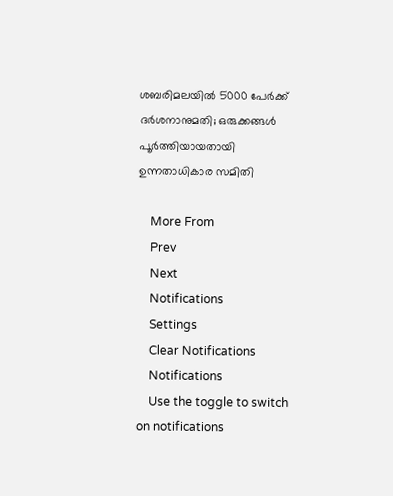ശബരിമലയിൽ 5000 പേർക്ക് ദർശനാനുമതി; ഒരുക്കങ്ങൾ പൂർത്തിയായതായി ഉന്നതാധികാര സമിതി

    More From
    Prev
    Next
    Notifications
    Settings
    Clear Notifications
    Notifications
    Use the toggle to switch on notifications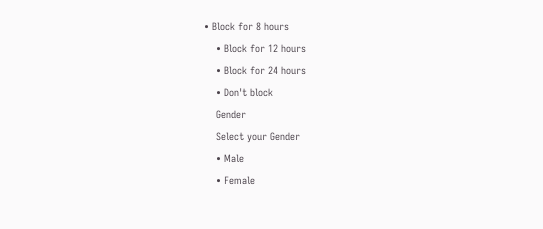• Block for 8 hours
    • Block for 12 hours
    • Block for 24 hours
    • Don't block
    Gender
    Select your Gender
    • Male
    • Female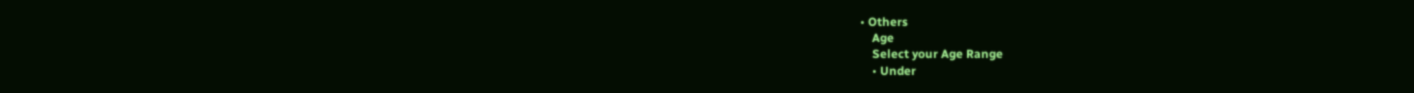• Others
    Age
    Select your Age Range
    • Under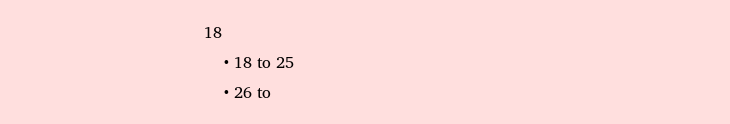18
    • 18 to 25
    • 26 to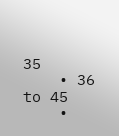35
    • 36 to 45
    •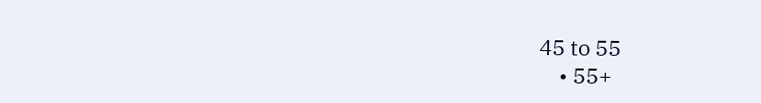45 to 55
    • 55+